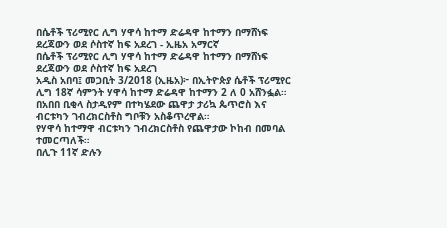በሴቶች ፕሪሚየር ሊግ ሃዋሳ ከተማ ድሬዳዋ ከተማን በማሸነፍ ደረጃውን ወደ ሶስተኛ ከፍ አደረገ - ኢዜአ አማርኛ
በሴቶች ፕሪሚየር ሊግ ሃዋሳ ከተማ ድሬዳዋ ከተማን በማሸነፍ ደረጃውን ወደ ሶስተኛ ከፍ አደረገ
አዲስ አበባ፤ መጋቢት 3/2018 (ኢዜአ)፦ በኢትዮጵያ ሴቶች ፕሪሚየር ሊግ 18ኛ ሳምንት ሃዋሳ ከተማ ድሬዳዋ ከተማን 2 ለ 0 አሸንፏል።
በአበበ ቢቂላ ስታዲየም በተካሄደው ጨዋታ ታሪኳ ጴጥሮስ እና ብርቱካን ገብረክርስቶስ ግቦቹን አስቆጥረዋል።
የሃዋሳ ከተማዋ ብርቱካን ገብረክርስቶስ የጨዋታው ኮከብ በመባል ተመርጣለች።
በሊጉ 11ኛ ድሉን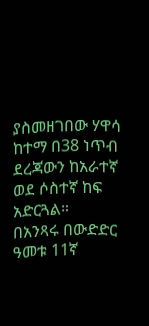ያስመዘገበው ሃዋሳ ከተማ በ38 ነጥብ ደረጃውን ከአራተኛ ወደ ሶስተኛ ከፍ አድርጓል።
በአንጻሩ በውድድር ዓመቱ 11ኛ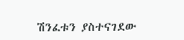ሽንፈቱን ያስተናገደው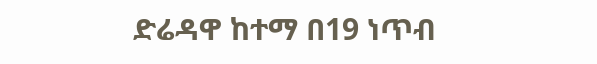ድሬዳዋ ከተማ በ19 ነጥብ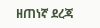ዘጠነኛ ደረጃ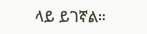ላይ ይገኛል።